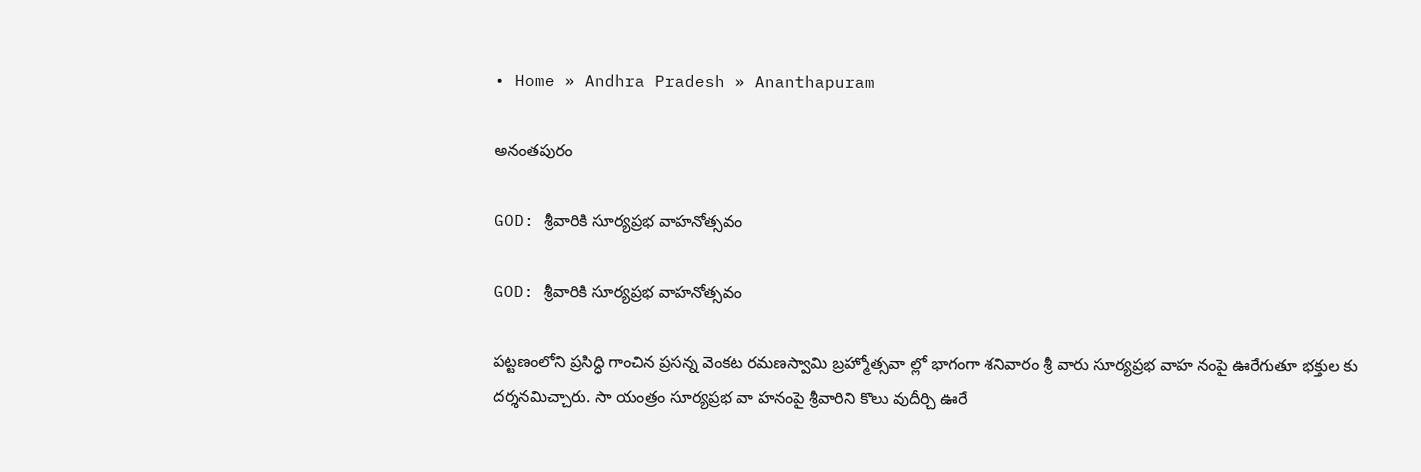• Home » Andhra Pradesh » Ananthapuram

అనంతపురం

GOD: శ్రీవారికి సూర్యప్రభ వాహనోత్సవం

GOD: శ్రీవారికి సూర్యప్రభ వాహనోత్సవం

పట్టణంలోని ప్రసిద్ధి గాంచిన ప్రసన్న వెంకట రమణస్వామి బ్రహ్మోత్సవా ల్లో భాగంగా శనివారం శ్రీ వారు సూర్యప్రభ వాహ నంపై ఊరేగుతూ భక్తుల కు దర్శనమిచ్చారు. సా యంత్రం సూర్యప్రభ వా హనంపై శ్రీవారిని కొలు వుదీర్చి ఊరే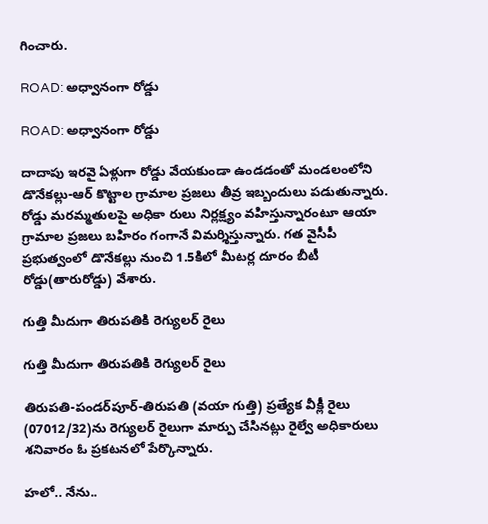గించారు.

ROAD: అధ్వానంగా రోడ్డు

ROAD: అధ్వానంగా రోడ్డు

దాదాపు ఇరవై ఏళ్లుగా రోడ్డు వేయకుండా ఉండడంతో మండలంలోని డొనేకల్లు-ఆర్‌ కొట్టాల గ్రామాల ప్రజలు తీవ్ర ఇబ్బందులు పడుతున్నారు. రోడ్డు మరమ్మతులపై అధికా రులు నిర్లక్ష్యం వహిస్తున్నారంటూ ఆయా గ్రామాల ప్రజలు బహిరం గంగానే విమర్శిస్తున్నారు. గత వైసీపీ ప్రభుత్వంలో డొనేకల్లు నుంచి 1.5కిలో మీటర్ల దూరం బీటీ రోడ్డు(తారురోడ్డు) వేశారు.

గుత్తి మీదుగా తిరుపతికి రెగ్యులర్‌ రైలు

గుత్తి మీదుగా తిరుపతికి రెగ్యులర్‌ రైలు

తిరుపతి-పండర్‌పూర్‌-తిరుపతి (వయా గుత్తి) ప్రత్యేక వీక్లీ రైలు (07012/32)ను రెగ్యులర్‌ రైలుగా మార్పు చేసినట్లు రైల్వే అధికారులు శనివారం ఓ ప్రకటనలో పేర్కొన్నారు.

హలో.. నేను..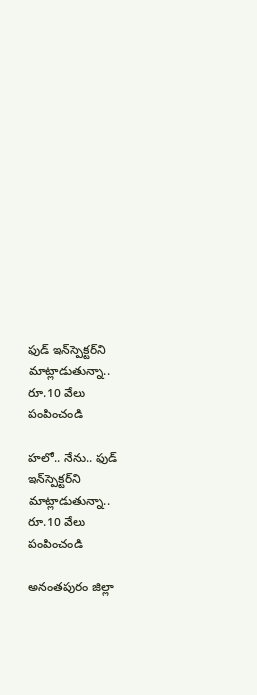ఫుడ్‌ ఇన్‌స్పెక్టర్‌ని మాట్లాడుతున్నా.. రూ.10 వేలు పంపించండి

హలో.. నేను.. ఫుడ్‌ ఇన్‌స్పెక్టర్‌ని మాట్లాడుతున్నా.. రూ.10 వేలు పంపించండి

అనంతపురం జిల్లా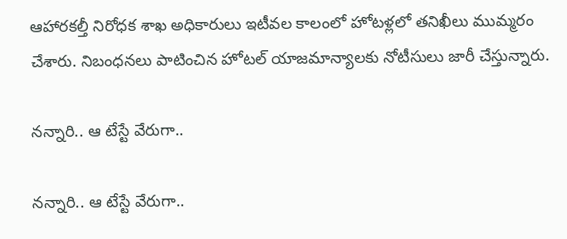ఆహారకల్తీ నిరోధక శాఖ అధికారులు ఇటీవల కాలంలో హోటళ్లలో తనిఖీలు ముమ్మరం చేశారు. నిబంధనలు పాటించిన హోటల్‌ యాజమాన్యాలకు నోటీసులు జారీ చేస్తున్నారు.

నన్నారి.. ఆ టేస్టే వేరుగా..

నన్నారి.. ఆ టేస్టే వేరుగా..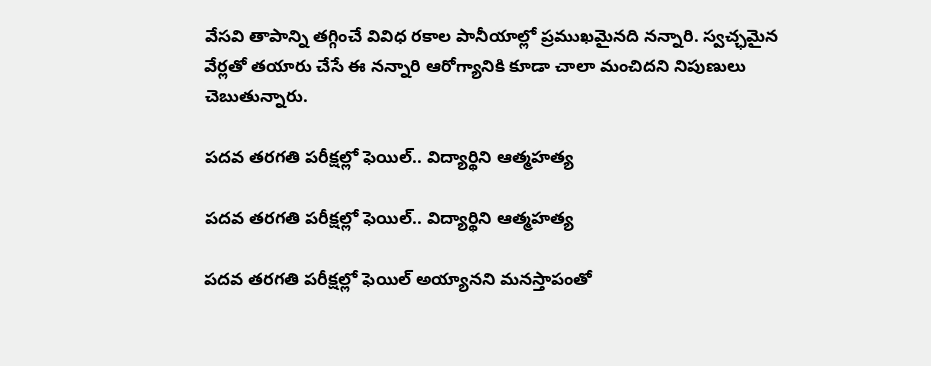వేసవి తాపాన్ని తగ్గించే వివిధ రకాల పానీయాల్లో ప్రముఖమైనది నన్నారి. స్వచ్ఛమైన వేర్లతో తయారు చేసే ఈ నన్నారి ఆరోగ్యానికి కూడా చాలా మంచిదని నిపుణులు చెబుతున్నారు.

పదవ తరగతి పరీక్షల్లో ఫెయిల్.. విద్యార్థిని ఆత్మహత్య

పదవ తరగతి పరీక్షల్లో ఫెయిల్.. విద్యార్థిని ఆత్మహత్య

పదవ తరగతి పరీక్షల్లో ఫెయిల్ అయ్యానని మనస్తాపంతో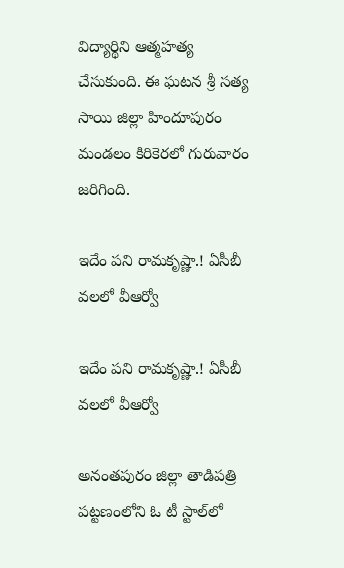విద్యార్థిని ఆత్మహత్య చేసుకుంది. ఈ ఘటన శ్రీ సత్య సాయి జిల్లా హిందూపురం మండలం కిరికెరలో గురువారం జరిగింది.

ఇదేం పని రామకృష్ణా.! ఏసీబీ వలలో వీఆర్వో

ఇదేం పని రామకృష్ణా.! ఏసీబీ వలలో వీఆర్వో

అనంతపురం జిల్లా తాడిపత్రి పట్టణంలోని ఓ టీ స్టాల్‌లో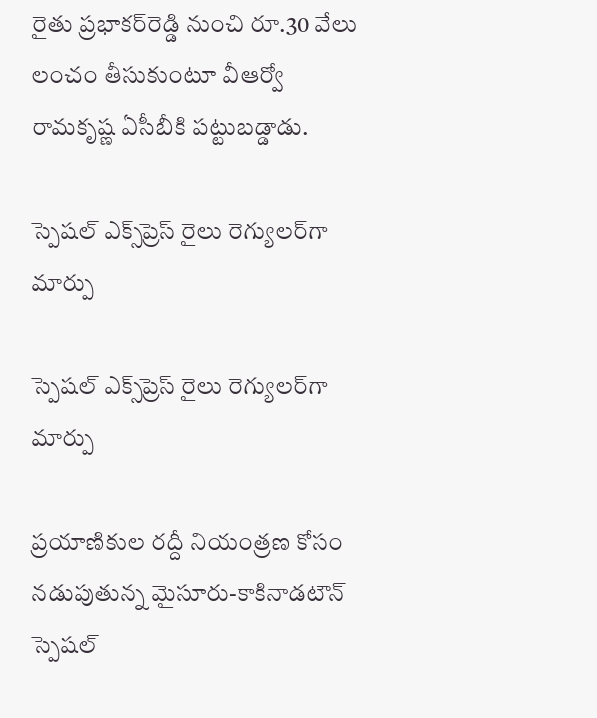రైతు ప్రభాకర్‌రెడ్డి నుంచి రూ.30 వేలు లంచం తీసుకుంటూ వీఆర్వో రామకృష్ణ ఏసీబీకి పట్టుబడ్డాడు.

స్పెషల్‌ ఎక్స్‌ప్రెస్‌ రైలు రెగ్యులర్‌గా మార్పు

స్పెషల్‌ ఎక్స్‌ప్రెస్‌ రైలు రెగ్యులర్‌గా మార్పు

ప్రయాణికుల రద్దీ నియంత్రణ కోసం నడుపుతున్న మైసూరు-కాకినాడటౌన్‌ స్పెషల్‌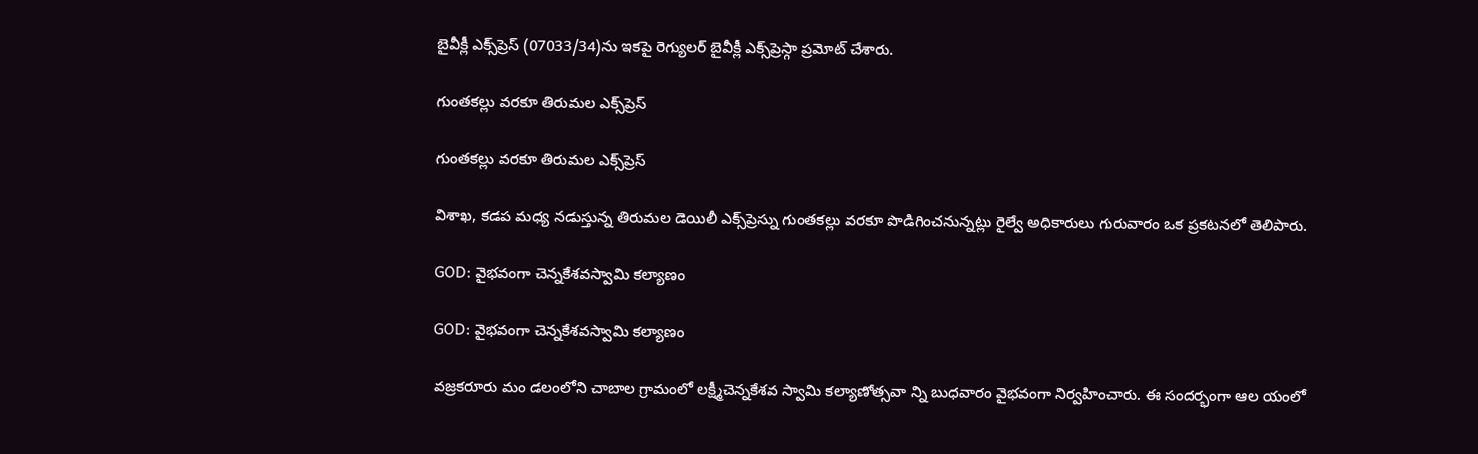బైవీక్లీ ఎక్స్‌ప్రెస్‌ (07033/34)ను ఇకపై రెగ్యులర్‌ బైవీక్లీ ఎక్స్‌ప్రెస్గా ప్రమోట్‌ చేశారు.

గుంతకల్లు వరకూ తిరుమల ఎక్స్‌ప్రెస్‌

గుంతకల్లు వరకూ తిరుమల ఎక్స్‌ప్రెస్‌

విశాఖ, కడప మధ్య నడుస్తున్న తిరుమల డెయిలీ ఎక్స్‌ప్రెస్ను గుంతకల్లు వరకూ పొడిగించనున్నట్లు రైల్వే అధికారులు గురువారం ఒక ప్రకటనలో తెలిపారు.

GOD: వైభవంగా చెన్నకేశవస్వామి కల్యాణం

GOD: వైభవంగా చెన్నకేశవస్వామి కల్యాణం

వజ్రకరూరు మం డలంలోని చాబాల గ్రామంలో లక్ష్మీచెన్నకేశవ స్వామి కల్యాణోత్సవా న్ని బుధవారం వైభవంగా నిర్వహించారు. ఈ సందర్భంగా ఆల యంలో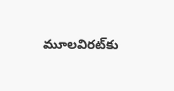మూలవిరట్‌కు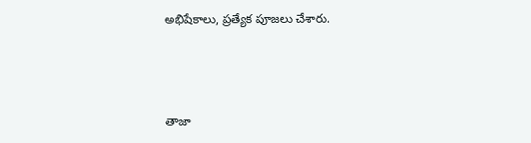అభిషేకాలు, ప్రత్యేక పూజలు చేశారు.



తాజా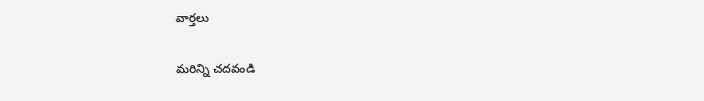వార్తలు

మరిన్ని చదవండి